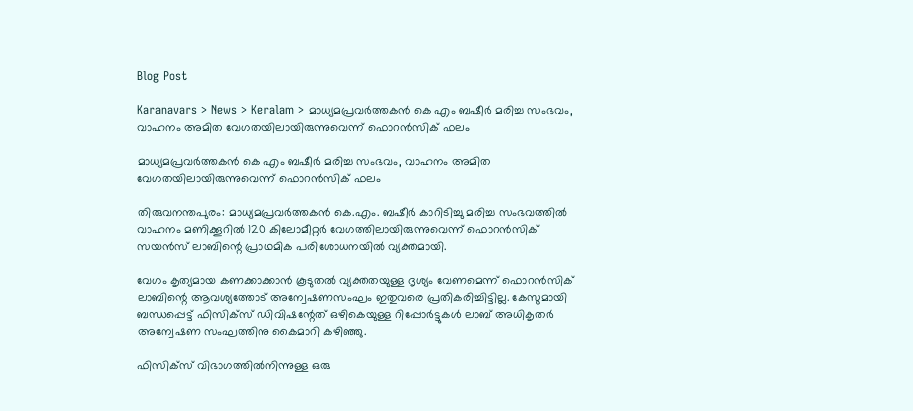Blog Post

Karanavars > News > Keralam > മാധ്യമപ്രവര്‍ത്തകന്‍ കെ എം ബഷീര്‍ മരിച്ച സംഭവം, വാഹനം അമിത വേഗതയിലായിരുന്നുവെന്ന് ഫൊറന്‍സിക് ഫലം

മാധ്യമപ്രവര്‍ത്തകന്‍ കെ എം ബഷീര്‍ മരിച്ച സംഭവം, വാഹനം അമിത വേഗതയിലായിരുന്നുവെന്ന് ഫൊറന്‍സിക് ഫലം

തിരുവനന്തപുരം: മാധ്യമപ്രവര്‍ത്തകന്‍ കെ.എം. ബഷീര്‍ കാറിടിച്ചു മരിച്ച സംഭവത്തില്‍ വാഹനം മണിക്കൂറില്‍ 120 കിലോമീറ്റര്‍ വേഗത്തിലായിരുന്നുവെന്ന് ഫൊറന്‍സിക് സയന്‍സ് ലാബിന്റെ പ്രാഥമിക പരിശോധനയില്‍ വ്യക്തമായി.

വേഗം കൃത്യമായ കണക്കാക്കാന്‍ കൂടുതല്‍ വ്യക്തതയുള്ള ദൃശ്യം വേണമെന്ന് ഫൊറന്‍സിക് ലാബിന്റെ ആവശ്യത്തോട് അന്വേഷണസംഘം ഇതുവരെ പ്രതികരിച്ചിട്ടില്ല. കേസുമായി ബന്ധപ്പെട്ട് ഫിസിക്സ് ഡിവിഷന്റേത് ഒഴികെയുള്ള റിപ്പോര്‍ട്ടുകള്‍ ലാബ് അധികൃതര്‍ അന്വേഷണ സംഘത്തിനു കൈമാറി കഴിഞ്ഞു.

ഫിസിക്സ് വിഭാഗത്തില്‍നിന്നുള്ള ഒരു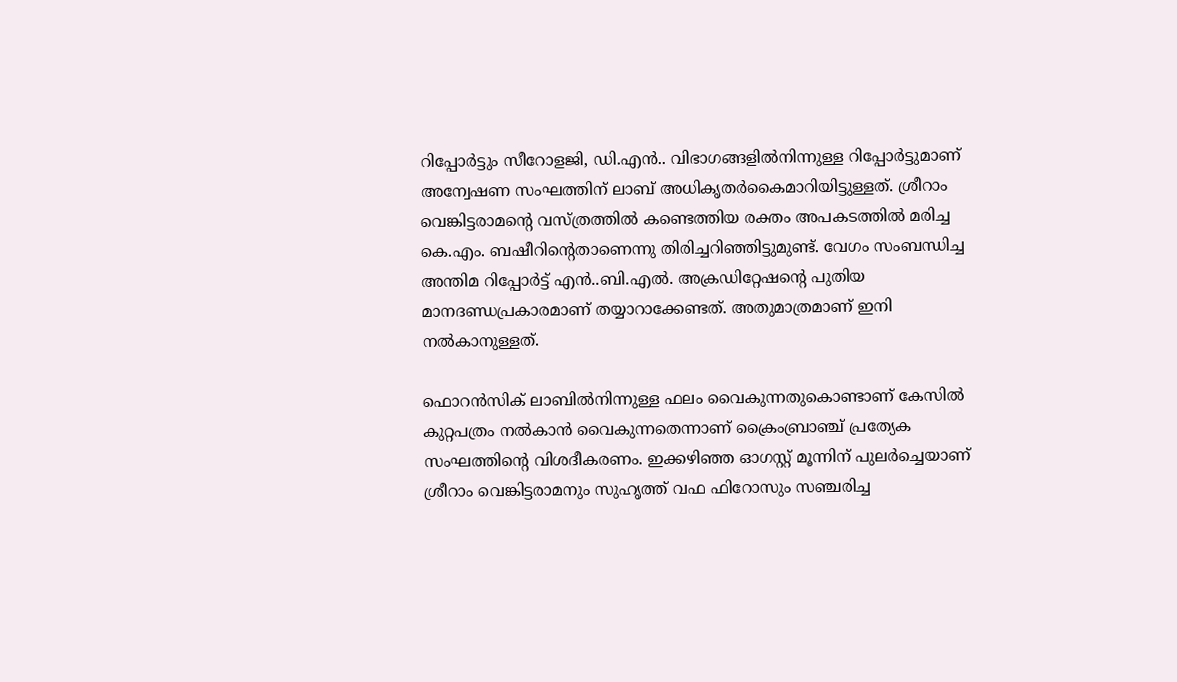റിപ്പോര്‍ട്ടും സീറോളജി, ഡി.എന്‍.. വിഭാഗങ്ങളില്‍നിന്നുള്ള റിപ്പോര്‍ട്ടുമാണ് അന്വേഷണ സംഘത്തിന് ലാബ് അധികൃതര്‍കൈമാറിയിട്ടുള്ളത്. ശ്രീറാം വെങ്കിട്ടരാമന്റെ വസ്ത്രത്തില്‍ കണ്ടെത്തിയ രക്തം അപകടത്തില്‍ മരിച്ച കെ.എം. ബഷീറിന്റെതാണെന്നു തിരിച്ചറിഞ്ഞിട്ടുമുണ്ട്. വേഗം സംബന്ധിച്ച അന്തിമ റിപ്പോര്‍ട്ട് എന്‍..ബി.എല്‍. അക്രഡിറ്റേഷന്റെ പുതിയ മാനദണ്ഡപ്രകാരമാണ് തയ്യാറാക്കേണ്ടത്. അതുമാത്രമാണ് ഇനി നല്‍കാനുള്ളത്.

ഫൊറന്‍സിക് ലാബില്‍നിന്നുള്ള ഫലം വൈകുന്നതുകൊണ്ടാണ് കേസില്‍ കുറ്റപത്രം നല്‍കാന്‍ വൈകുന്നതെന്നാണ് ക്രൈംബ്രാഞ്ച് പ്രത്യേക സംഘത്തിന്റെ വിശദീകരണം. ഇക്കഴിഞ്ഞ ഓഗസ്റ്റ് മൂന്നിന് പുലര്‍ച്ചെയാണ് ശ്രീറാം വെങ്കിട്ടരാമനും സുഹൃത്ത് വഫ ഫിറോസും സഞ്ചരിച്ച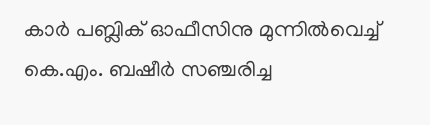കാര്‍ പബ്ലിക് ഓഫീസിനു മുന്നില്‍വെച്ച്‌ കെ.എം. ബഷീര്‍ സഞ്ചരിച്ച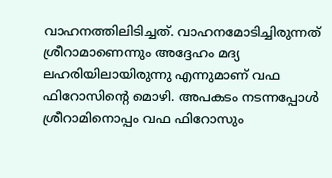വാഹനത്തിലിടിച്ചത്. വാഹനമോടിച്ചിരുന്നത് ശ്രീറാമാണെന്നും അദ്ദേഹം മദ്യ ലഹരിയിലായിരുന്നു എന്നുമാണ് വഫ ഫിറോസിന്‍റെ മൊഴി. അപകടം നടന്നപ്പോള്‍ ശ്രീറാമിനൊപ്പം വഫ ഫിറോസും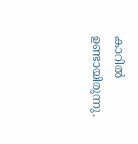കാറില്‍ ഉണ്ടായിരുന്നു.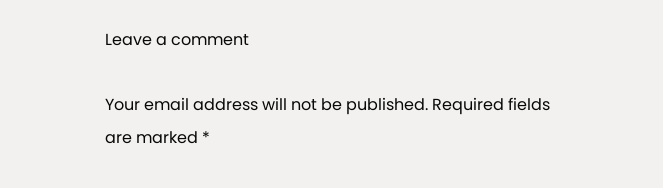Leave a comment

Your email address will not be published. Required fields are marked *